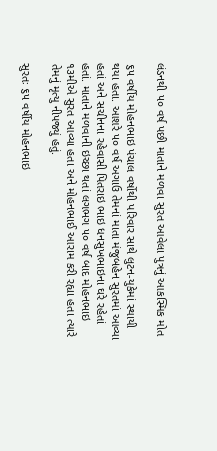લંડનથી ૫૦ વર્ષ પછી માતાને મળવા સુરત આવેલા પુત્રનું આકસ્મિક મોત

૬૫ વર્ષીય મોહનભાઇ પંચાલ વર્ષોથી પરિવાર સાથે લુટન-યુકેમાં સ્થાયી થયા હતા. આશરે ૫૦ વર્ષ અગાઉ તેમનાં માતા મંજુબહેન સુરતમાં આવ્યા હતાં અને સચીનના રહેવાસી પિતરાઇ ભાઇ ધનસુખભાઇના ઘરે રહેતાં હતાં. માતાને મળવાની ઇચ્છા થતાં લગભગ ૫૦ વર્ષ બાદ મોહનભાઇ ૧૩મીએ સુરત આવ્યા હતા અને મોહનભાઈ આરામ કરી રહ્યા હતા ત્યારે તેમનું મૃત્યુ નીપજ્યું હતું.

સુરતઃ ૬૫ વર્ષીય મોહનભાઇ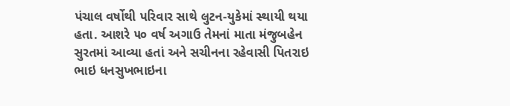પંચાલ વર્ષોથી પરિવાર સાથે લુટન-યુકેમાં સ્થાયી થયા હતા. આશરે ૫૦ વર્ષ અગાઉ તેમનાં માતા મંજુબહેન સુરતમાં આવ્યા હતાં અને સચીનના રહેવાસી પિતરાઇ ભાઇ ધનસુખભાઇના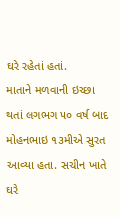ઘરે રહેતાં હતાં.
માતાને મળવાની ઇચ્છા થતાં લગભગ ૫૦ વર્ષ બાદ મોહનભાઇ ૧૩મીએ સુરત આવ્યા હતા. સચીન ખાતે ઘરે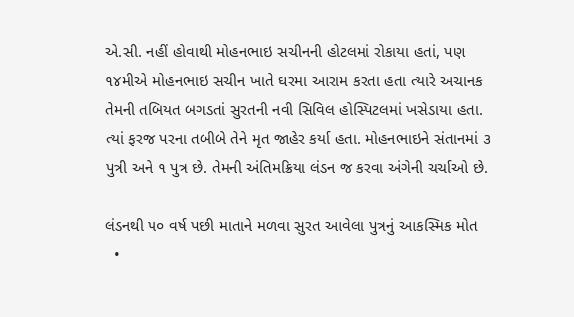એ.સી. નહીં હોવાથી મોહનભાઇ સચીનની હોટલમાં રોકાયા હતાં, પણ ૧૪મીએ મોહનભાઇ સચીન ખાતે ઘરમા આરામ કરતા હતા ત્યારે અચાનક તેમની તબિયત બગડતાં સુરતની નવી સિવિલ હોસ્પિટલમાં ખસેડાયા હતા. ત્યાં ફરજ પરના તબીબે તેને મૃત જાહેર કર્યા હતા. મોહનભાઇને સંતાનમાં ૩ પુત્રી અને ૧ પુત્ર છે. તેમની અંતિમક્રિયા લંડન જ કરવા અંગેની ચર્ચાઓ છે.

લંડનથી ૫૦ વર્ષ પછી માતાને મળવા સુરત આવેલા પુત્રનું આકસ્મિક મોત
  •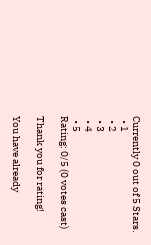Currently 0 out of 5 Stars.
  • 1
  • 2
  • 3
  • 4
  • 5
Rating: 0/5 (0 votes cast)

Thank you for rating!

You have already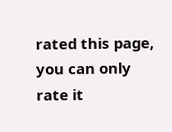rated this page, you can only rate it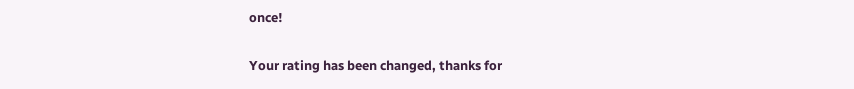once!

Your rating has been changed, thanks for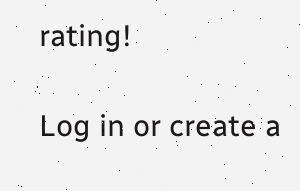rating!

Log in or create a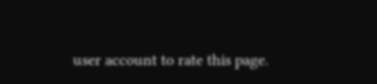user account to rate this page.